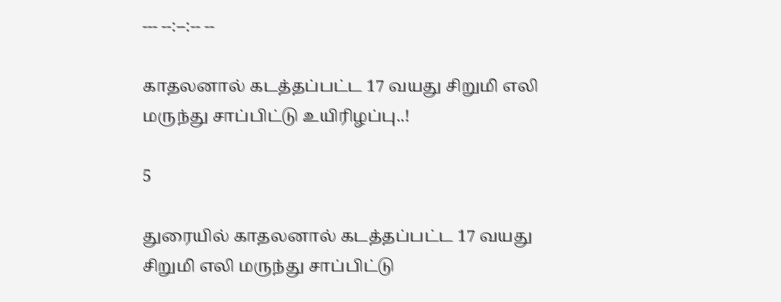--- --:--:-- --

காதலனால் கடத்தப்பட்ட 17 வயது சிறுமி எலி மருந்து சாப்பிட்டு உயிரிழப்பு..!

5

துரையில் காதலனால் கடத்தப்பட்ட 17 வயது சிறுமி எலி மருந்து சாப்பிட்டு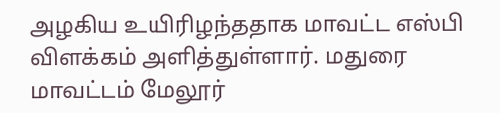அழகிய உயிரிழந்ததாக மாவட்ட எஸ்பி விளக்கம் அளித்துள்ளார். மதுரை மாவட்டம் மேலூர்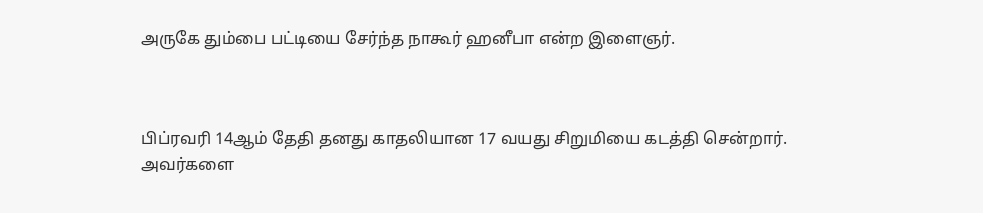அருகே தும்பை பட்டியை சேர்ந்த நாகூர் ஹனீபா என்ற இளைஞர்.



பிப்ரவரி 14ஆம் தேதி தனது காதலியான 17 வயது சிறுமியை கடத்தி சென்றார். அவர்களை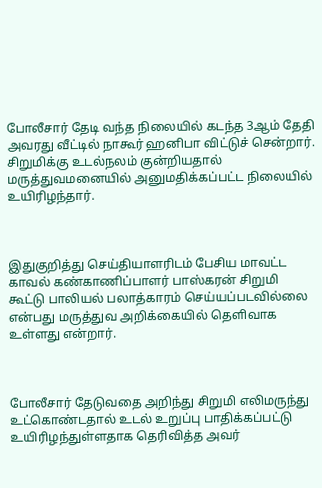போலீசார் தேடி வந்த நிலையில் கடந்த 3ஆம் தேதி அவரது வீட்டில் நாகூர் ஹனிபா விட்டுச் சென்றார். சிறுமிக்கு உடல்நலம் குன்றியதால் மருத்துவமனையில் அனுமதிக்கப்பட்ட நிலையில் உயிரிழந்தார்.



இதுகுறித்து செய்தியாளரிடம் பேசிய மாவட்ட காவல் கண்காணிப்பாளர் பாஸ்கரன் சிறுமி கூட்டு பாலியல் பலாத்காரம் செய்யப்படவில்லை என்பது மருத்துவ அறிக்கையில் தெளிவாக உள்ளது என்றார்.



போலீசார் தேடுவதை அறிந்து சிறுமி எலிமருந்து உட்கொண்டதால் உடல் உறுப்பு பாதிக்கப்பட்டு உயிரிழந்துள்ளதாக தெரிவித்த அவர்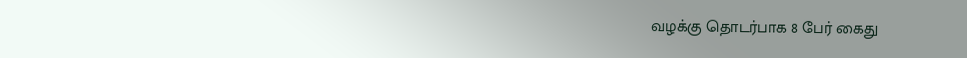வழக்கு தொடர்பாக 8 பேர் கைது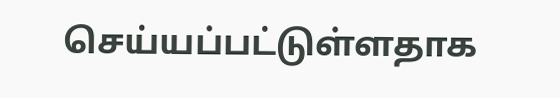செய்யப்பட்டுள்ளதாக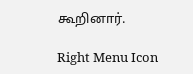கூறினார்.

Right Menu Icon